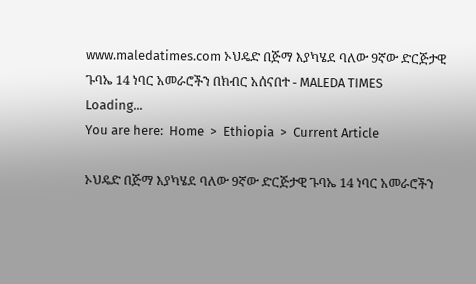www.maledatimes.com ኦህዴድ በጅማ እያካሄደ ባለው 9ኛው ድርጅታዊ ጉባኤ 14 ነባር አመራሮችን በክብር አሰናበተ - MALEDA TIMES
Loading...
You are here:  Home  >  Ethiopia  >  Current Article

ኦህዴድ በጅማ እያካሄደ ባለው 9ኛው ድርጅታዊ ጉባኤ 14 ነባር አመራሮችን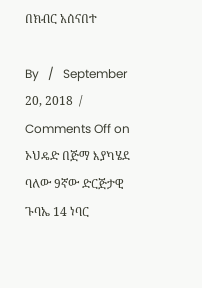በክብር አሰናበተ

By   /   September 20, 2018  /   Comments Off on ኦህዴድ በጅማ እያካሄደ ባለው 9ኛው ድርጅታዊ ጉባኤ 14 ነባር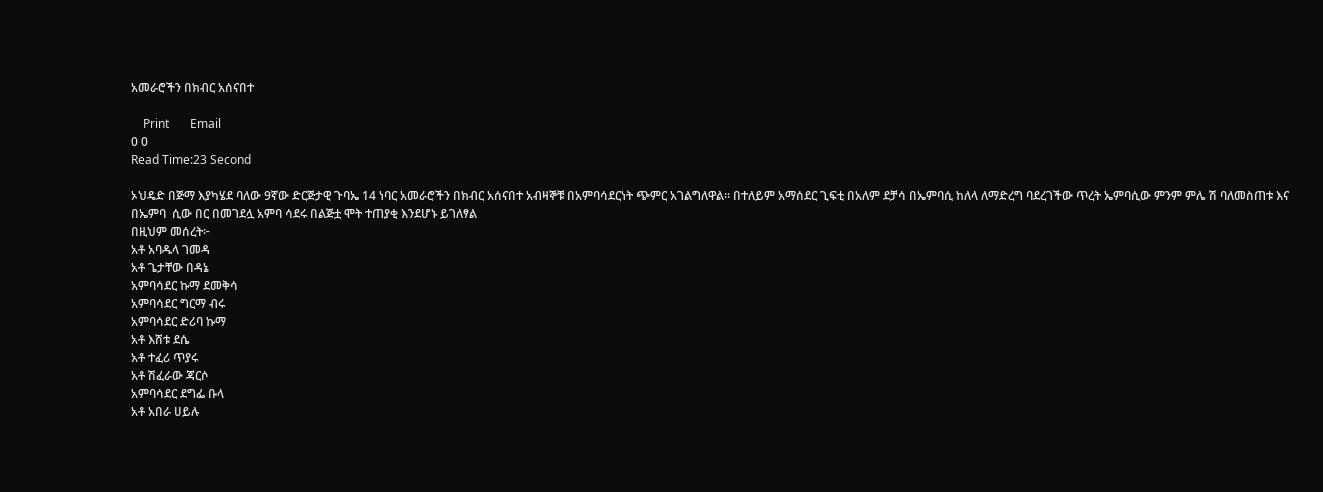አመራሮችን በክብር አሰናበተ

    Print       Email
0 0
Read Time:23 Second

ኦህዴድ በጅማ እያካሄደ ባለው 9ኛው ድርጅታዊ ጉባኤ 14 ነባር አመራሮችን በክብር አሰናበተ አብዛኞቹ በአምባሳደርነት ጭምር አገልግለዋል። በተለይም አማሰደር ጊፍቲ በአለም ደቻሳ በኤምባሲ ከለላ ለማድረግ ባደረገችው ጥረት ኤምባሲው ምንም ምሌ ሽ ባለመስጠቱ እና በኤምባ  ሲው በር በመገደሏ አምባ ሳደሩ በልጅቷ ሞት ተጠያቂ እንደሆኑ ይገለፃል
በዚህም መሰረት፦
አቶ አባዱላ ገመዳ
አቶ ጌታቸው በዳኔ
አምባሳደር ኩማ ደመቅሳ
አምባሳደር ግርማ ብሩ
አምባሳደር ድሪባ ኩማ
አቶ እሸቱ ደሴ
አቶ ተፈሪ ጥያሩ
አቶ ሽፈራው ጃርሶ
አምባሳደር ደግፌ ቡላ
አቶ አበራ ሀይሉ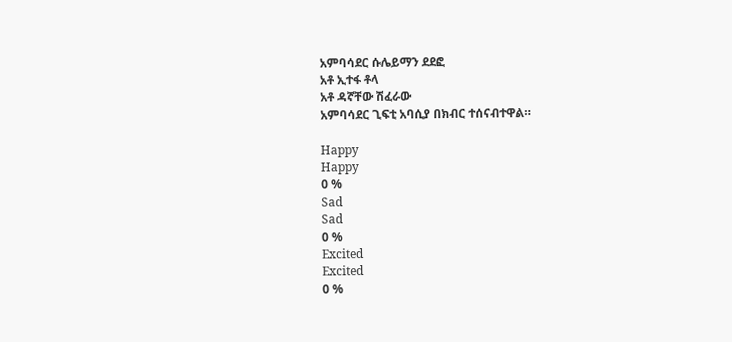አምባሳደር ሱሌይማን ደደፎ
አቶ ኢተፋ ቶላ
አቶ ዳኛቸው ሽፈራው
አምባሳደር ጊፍቲ አባሲያ በክብር ተሰናብተዋል።

Happy
Happy
0 %
Sad
Sad
0 %
Excited
Excited
0 %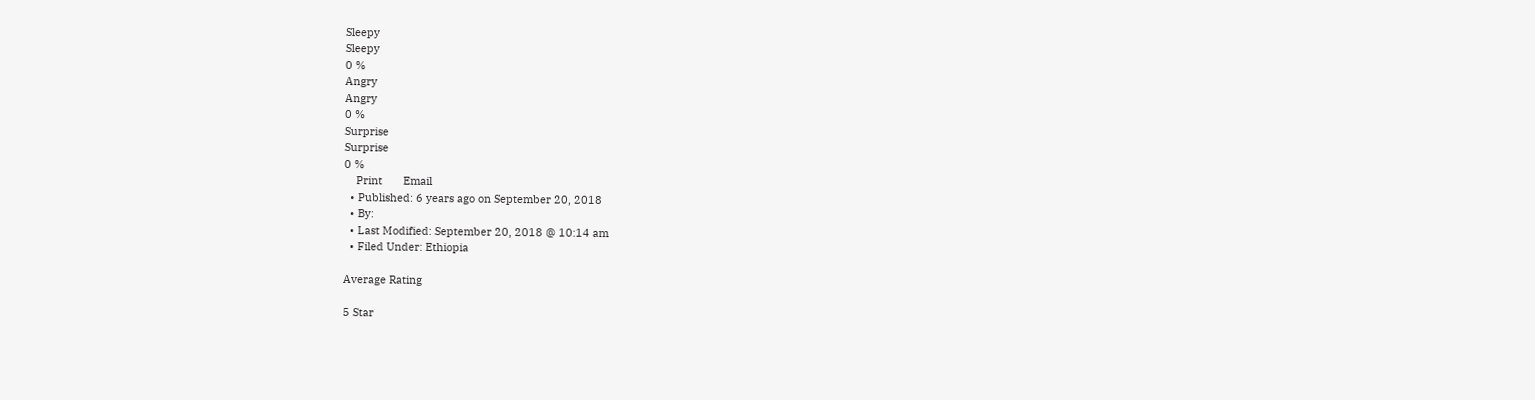Sleepy
Sleepy
0 %
Angry
Angry
0 %
Surprise
Surprise
0 %
    Print       Email
  • Published: 6 years ago on September 20, 2018
  • By:
  • Last Modified: September 20, 2018 @ 10:14 am
  • Filed Under: Ethiopia

Average Rating

5 Star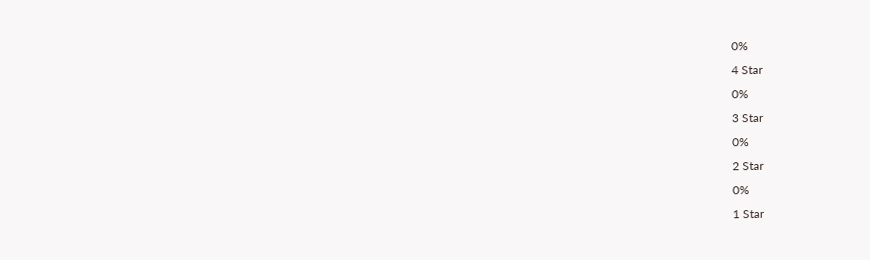0%
4 Star
0%
3 Star
0%
2 Star
0%
1 Star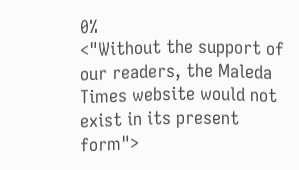0%
<"Without the support of our readers, the Maleda Times website would not exist in its present form">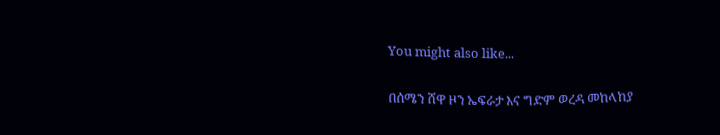You might also like...

በሰሜን ሸዋ ዞን ኤፍራታ እና ግድም ወረዳ መከላከያ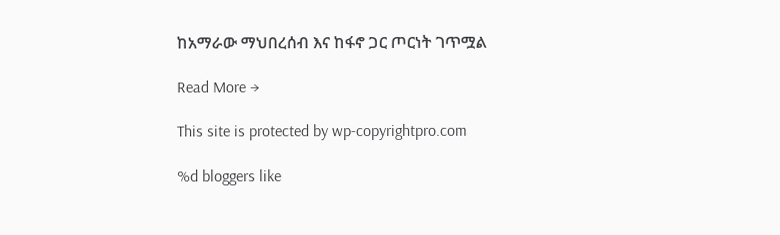ከአማራው ማህበረሰብ እና ከፋኖ ጋር ጦርነት ገጥሟል

Read More →

This site is protected by wp-copyrightpro.com

%d bloggers like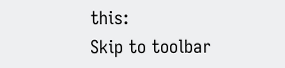this:
Skip to toolbar